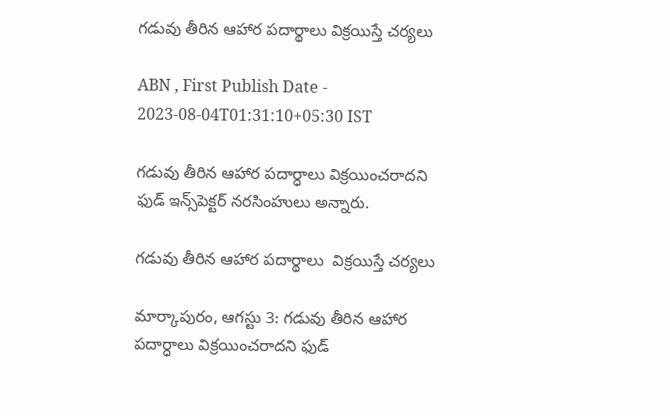గడువు తీరిన ఆహార పదార్థాలు విక్రయిస్తే చర్యలు

ABN , First Publish Date - 2023-08-04T01:31:10+05:30 IST

గడువు తీరిన ఆహార పదార్ధాలు విక్రయించరాదని ఫుడ్‌ ఇన్స్‌పెక్టర్‌ నరసింహులు అన్నారు.

గడువు తీరిన ఆహార పదార్థాలు  విక్రయిస్తే చర్యలు

మార్కాపురం, ఆగస్టు 3: గడువు తీరిన ఆహార పదార్ధాలు విక్రయించరాదని ఫుడ్‌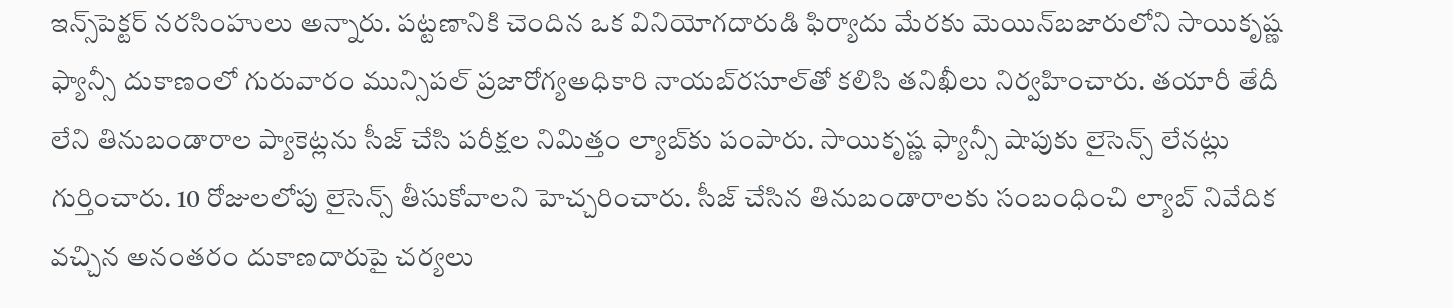ఇన్స్‌పెక్టర్‌ నరసింహులు అన్నారు. పట్టణానికి చెందిన ఒక వినియోగదారుడి ఫిర్యాదు మేరకు మెయిన్‌బజారులోని సాయికృష్ణ ఫ్యాన్సీ దుకాణంలో గురువారం మున్సిపల్‌ ప్రజారోగ్యఅధికారి నాయబ్‌రసూల్‌తో కలిసి తనిఖీలు నిర్వహించారు. తయారీ తేదీ లేని తినుబండారాల ప్యాకెట్లను సీజ్‌ చేసి పరీక్షల నిమిత్తం ల్యాబ్‌కు పంపారు. సాయికృష్ణ ఫ్యాన్సీ షాపుకు లైసెన్స్‌ లేనట్లు గుర్తించారు. 10 రోజులలోపు లైసెన్స్‌ తీసుకోవాలని హెచ్చరించారు. సీజ్‌ చేసిన తినుబండారాలకు సంబంధించి ల్యాబ్‌ నివేదిక వచ్చిన అనంతరం దుకాణదారుపై చర్యలు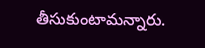తీసుకుంటామన్నారు.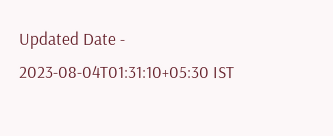Updated Date - 2023-08-04T01:31:10+05:30 IST